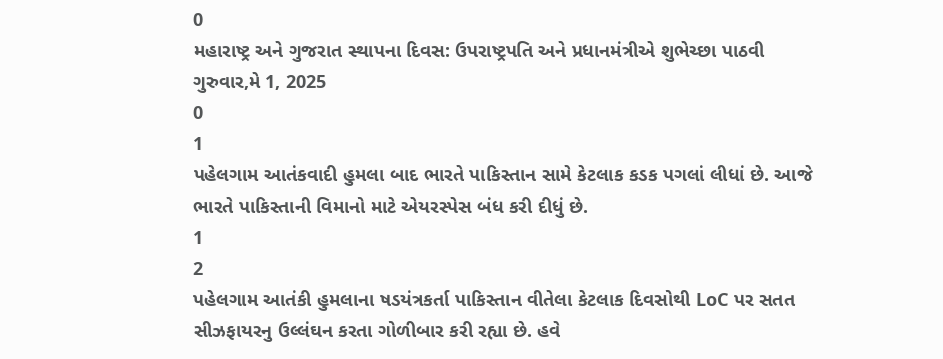0
મહારાષ્ટ્ર અને ગુજરાત સ્થાપના દિવસ: ઉપરાષ્ટ્રપતિ અને પ્રધાનમંત્રીએ શુભેચ્છા પાઠવી
ગુરુવાર,મે 1, 2025
0
1
પહેલગામ આતંકવાદી હુમલા બાદ ભારતે પાકિસ્તાન સામે કેટલાક કડક પગલાં લીધાં છે. આજે ભારતે પાકિસ્તાની વિમાનો માટે એયરસ્પેસ બંધ કરી દીધું છે.
1
2
પહેલગામ આતંકી હુમલાના ષડયંત્રકર્તા પાકિસ્તાન વીતેલા કેટલાક દિવસોથી LoC પર સતત સીઝફાયરનુ ઉલ્લંઘન કરતા ગોળીબાર કરી રહ્યા છે. હવે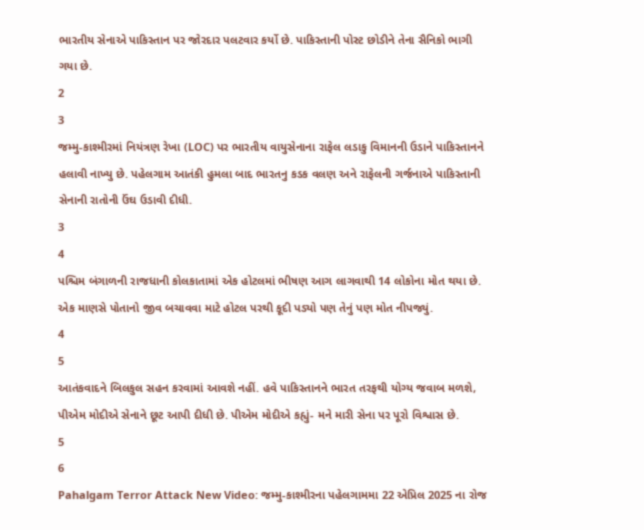ભારતીય સેનાએ પાકિસ્તાન પર જોરદાર પલટવાર કર્યો છે. પાકિસ્તાની પોસ્ટ છોડીને તેના સૈનિકો ભાગી ગયા છે.
2
3
જમ્મુ-કાશ્મીરમાં નિયંત્રણ રેખા (LOC) પર ભારતીય વાયુસેનાના રાફેલ લડાકુ વિમાનની ઉડાને પાકિસ્તાનને હલાવી નાખ્યુ છે. પહેલગામ આતંકી હુમલા બાદ ભારતનુ કડક વલણ અને રાફેલની ગર્જનાએ પાકિસ્તાની સેનાની રાતોની ઉંઘ ઉડાવી દીધી.
3
4
પશ્ચિમ બંગાળની રાજધાની કોલકાતામાં એક હોટલમાં ભીષણ આગ લાગવાથી 14 લોકોના મોત થયા છે. એક માણસે પોતાનો જીવ બચાવવા માટે હોટલ પરથી કૂદી પડ્યો પણ તેનું પણ મોત નીપજ્યું.
4
5
આતંકવાદને બિલકુલ સહન કરવામાં આવશે નહીં. હવે પાકિસ્તાનને ભારત તરફથી યોગ્ય જવાબ મળશે, પીએમ મોદીએ સેનાને છૂટ આપી દીધી છે. પીએમ મોદીએ કહ્યું- મને મારી સેના પર પૂરો વિશ્વાસ છે.
5
6
Pahalgam Terror Attack New Video: જમ્મુ-કાશ્મીરના પહેલગામમા 22 એપ્રિલ 2025 ના રોજ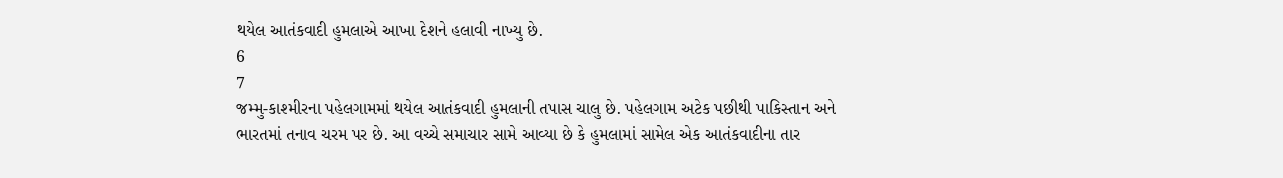થયેલ આતંકવાદી હુમલાએ આખા દેશને હલાવી નાખ્યુ છે.
6
7
જમ્મુ-કાશ્મીરના પહેલગામમાં થયેલ આતંકવાદી હુમલાની તપાસ ચાલુ છે. પહેલગામ અટેક પછીથી પાકિસ્તાન અને ભારતમાં તનાવ ચરમ પર છે. આ વચ્ચે સમાચાર સામે આવ્યા છે કે હુમલામાં સામેલ એક આતંકવાદીના તાર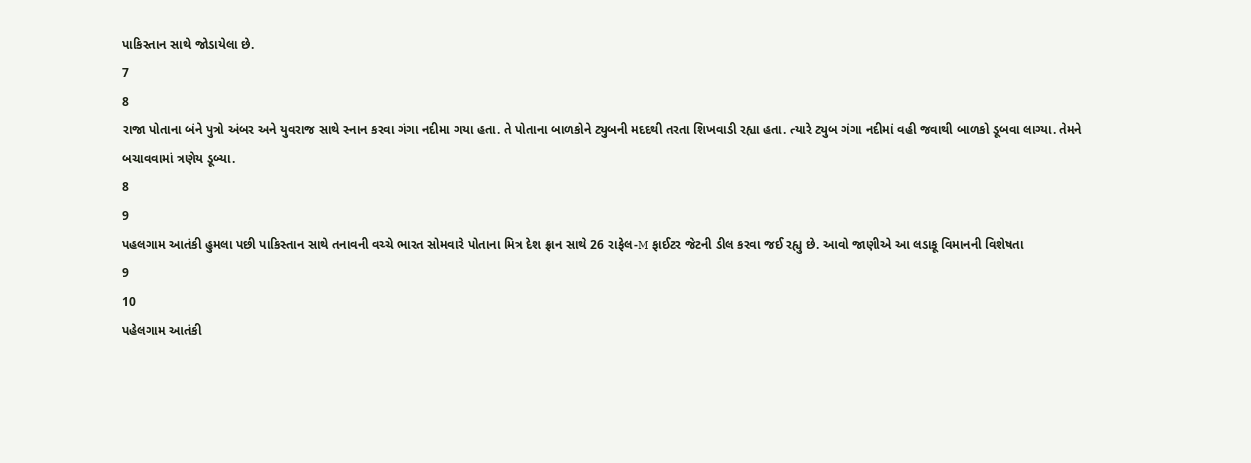પાકિસ્તાન સાથે જોડાયેલા છે.
7
8
રાજા પોતાના બંને પુત્રો અંબર અને યુવરાજ સાથે સ્નાન કરવા ગંગા નદીમા ગયા હતા. તે પોતાના બાળકોને ટ્યુબની મદદથી તરતા શિખવાડી રહ્યા હતા. ત્યારે ટ્યુબ ગંગા નદીમાં વહી જવાથી બાળકો ડૂબવા લાગ્યા. તેમને બચાવવામાં ત્રણેય ડૂબ્યા.
8
9
પહલગામ આતંકી હુમલા પછી પાકિસ્તાન સાથે તનાવની વચ્ચે ભારત સોમવારે પોતાના મિત્ર દેશ ફ્રાન સાથે 26 રાફેલ-M ફાઈટર જેટની ડીલ કરવા જઈ રહ્યુ છે. આવો જાણીએ આ લડાકૂ વિમાનની વિશેષતા
9
10
પહેલગામ આતંકી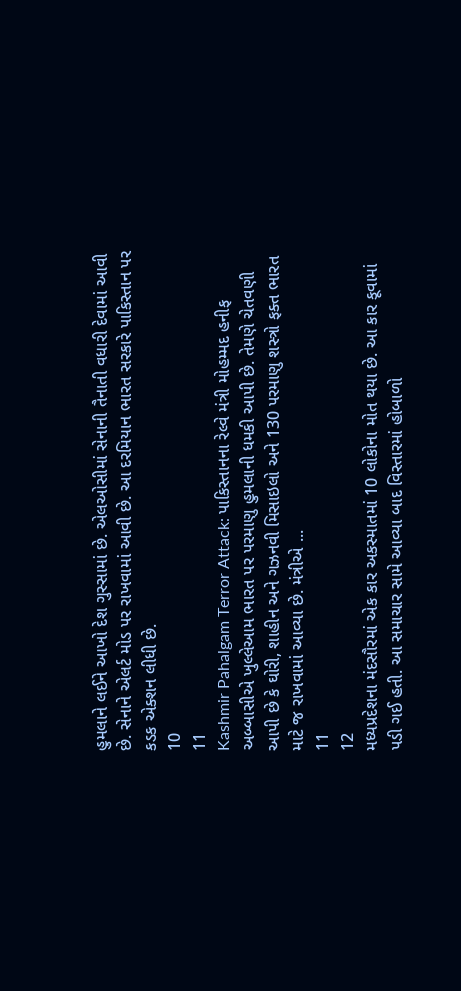હુમલાને લઈને આખો દેશ ગુસ્સામાં છે. એલઓસીમાં સેનાની તૈનાતી વધારી દેવામાં આવી છે. સેનાને એલર્ટ મોડ પર રાખવામાં આવી છે. આ દરમિયાન ભારત સરકારે પાકિસ્તાન પર કડક એક્શન લીધી છે.
10
11
Kashmir Pahalgam Terror Attack: પાકિસ્તાનના રેલ્વે મંત્રી મોહમ્મદ હનીફ અબ્બાસીએ ખુલ્લેઆમ ભારત પર પરમાણુ હુમલાની ધમકી આપી છે. તેમણે ચેતવણી આપી છે કે ઘોરી, શાહીન અને ગઝનવી મિસાઇલો અને 130 પરમાણુ શસ્ત્રો ફક્ત ભારત માટે જ રાખવામાં આવ્યા છે. મંત્રીએ ...
11
12
મધ્યપ્રદેશના મંદસૌરમાં એક કાર અકસ્માતમાં 10 લોકોના મોત થયા છે. આ કાર કૂવામાં પડી ગઈ હતી. આ સમાચાર સામે આવ્યા બાદ વિસ્તારમાં હોબાળો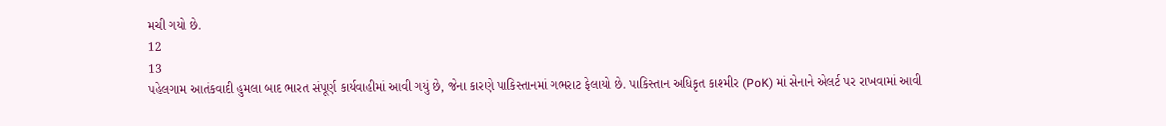મચી ગયો છે.
12
13
પહેલગામ આતંકવાદી હુમલા બાદ ભારત સંપૂર્ણ કાર્યવાહીમાં આવી ગયું છે, જેના કારણે પાકિસ્તાનમાં ગભરાટ ફેલાયો છે. પાકિસ્તાન અધિકૃત કાશ્મીર (PoK) માં સેનાને એલર્ટ પર રાખવામાં આવી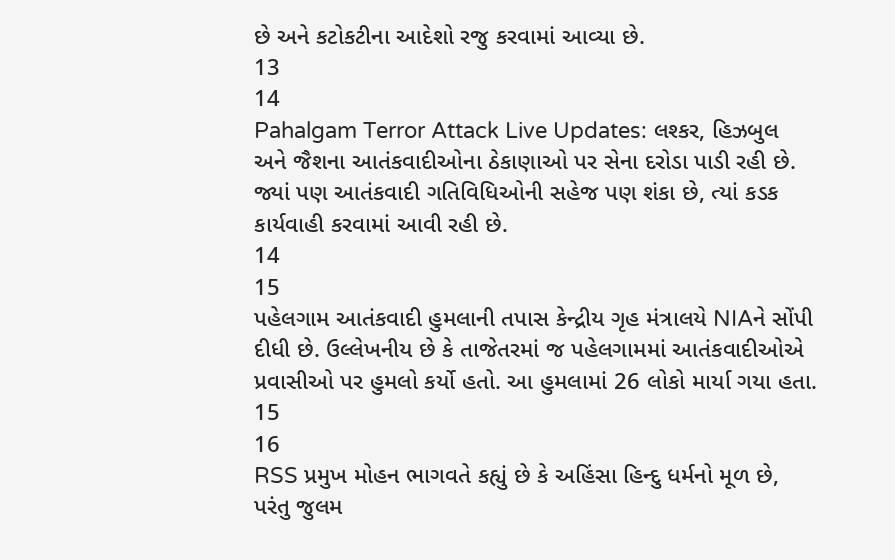છે અને કટોકટીના આદેશો રજુ કરવામાં આવ્યા છે.
13
14
Pahalgam Terror Attack Live Updates: લશ્કર, હિઝબુલ અને જૈશના આતંકવાદીઓના ઠેકાણાઓ પર સેના દરોડા પાડી રહી છે. જ્યાં પણ આતંકવાદી ગતિવિધિઓની સહેજ પણ શંકા છે, ત્યાં કડક કાર્યવાહી કરવામાં આવી રહી છે.
14
15
પહેલગામ આતંકવાદી હુમલાની તપાસ કેન્દ્રીય ગૃહ મંત્રાલયે NIAને સોંપી દીધી છે. ઉલ્લેખનીય છે કે તાજેતરમાં જ પહેલગામમાં આતંકવાદીઓએ પ્રવાસીઓ પર હુમલો કર્યો હતો. આ હુમલામાં 26 લોકો માર્યા ગયા હતા.
15
16
RSS પ્રમુખ મોહન ભાગવતે કહ્યું છે કે અહિંસા હિન્દુ ધર્મનો મૂળ છે, પરંતુ જુલમ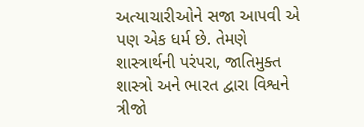અત્યાચારીઓને સજા આપવી એ પણ એક ધર્મ છે. તેમણે શાસ્ત્રાર્થની પરંપરા, જાતિમુક્ત શાસ્ત્રો અને ભારત દ્વારા વિશ્વને ત્રીજો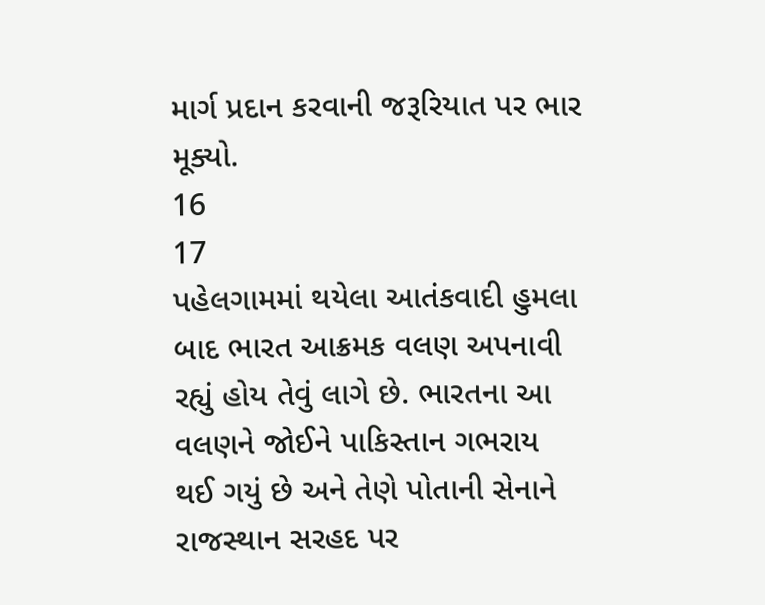માર્ગ પ્રદાન કરવાની જરૂરિયાત પર ભાર મૂક્યો.
16
17
પહેલગામમાં થયેલા આતંકવાદી હુમલા બાદ ભારત આક્રમક વલણ અપનાવી રહ્યું હોય તેવું લાગે છે. ભારતના આ વલણને જોઈને પાકિસ્તાન ગભરાય થઈ ગયું છે અને તેણે પોતાની સેનાને રાજસ્થાન સરહદ પર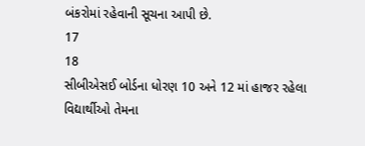બંકરોમાં રહેવાની સૂચના આપી છે.
17
18
સીબીએસઈ બોર્ડના ધોરણ 10 અને 12 માં હાજર રહેલા વિદ્યાર્થીઓ તેમના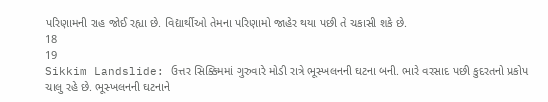પરિણામની રાહ જોઈ રહ્યા છે. વિદ્યાર્થીઓ તેમના પરિણામો જાહેર થયા પછી તે ચકાસી શકે છે.
18
19
Sikkim Landslide: ઉત્તર સિક્કિમમાં ગુરુવારે મોડી રાત્રે ભૂસ્ખલનની ઘટના બની. ભારે વરસાદ પછી કુદરતનો પ્રકોપ ચાલુ રહે છે. ભૂસ્ખલનની ઘટનાને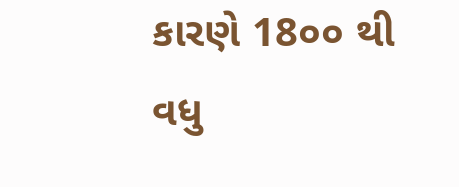કારણે 18૦૦ થી વધુ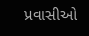પ્રવાસીઓ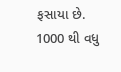ફસાયા છે. 1000 થી વધુ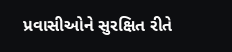પ્રવાસીઓને સુરક્ષિત રીતે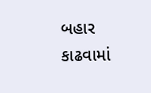બહાર કાઢવામાં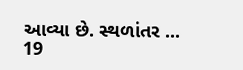આવ્યા છે. સ્થળાંતર ...
19